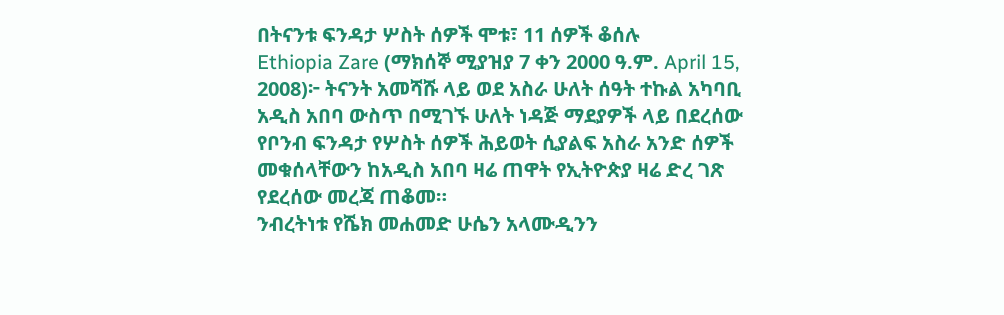በትናንቱ ፍንዳታ ሦስት ሰዎች ሞቱ፣ 11 ሰዎች ቆሰሉ
Ethiopia Zare (ማክሰኞ ሚያዝያ 7 ቀን 2000 ዓ.ም. April 15, 2008)፦ ትናንት አመሻሹ ላይ ወደ አስራ ሁለት ሰዓት ተኩል አካባቢ አዲስ አበባ ውስጥ በሚገኙ ሁለት ነዳጅ ማደያዎች ላይ በደረሰው የቦንብ ፍንዳታ የሦስት ሰዎች ሕይወት ሲያልፍ አስራ አንድ ሰዎች መቁሰላቸውን ከአዲስ አበባ ዛሬ ጠዋት የኢትዮጵያ ዛሬ ድረ ገጽ የደረሰው መረጃ ጠቆመ።
ንብረትነቱ የሼክ መሐመድ ሁሴን አላሙዲንን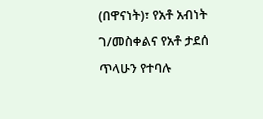(በዋናነት)፣ የአቶ አብነት ገ/መስቀልና የአቶ ታደሰ ጥላሁን የተባሉ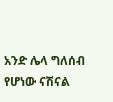አንድ ሌላ ግለሰብ የሆነው ናሽናል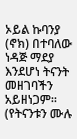ኦይል ኩባንያ (ኖክ) በተባለው ነዳጅ ማደያ እንደሆነ ትናንት መዘገባችን አይዘነጋም። (የትናንቱን ሙሉ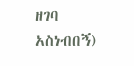ዘገባ አስነብበኝ)